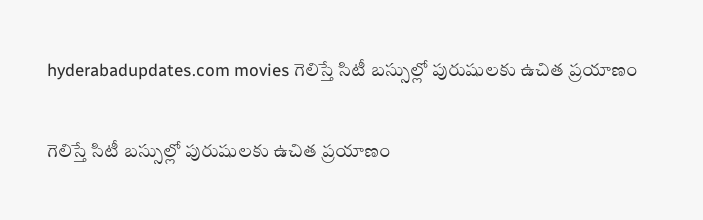hyderabadupdates.com movies గెలిస్తే సిటీ బస్సుల్లో పురుషులకు ఉచిత ప్రయాణం

గెలిస్తే సిటీ బస్సుల్లో పురుషులకు ఉచిత ప్రయాణం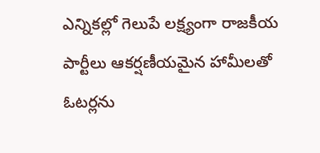ఎన్నికల్లో గెలుపే లక్ష్యంగా రాజకీయ పార్టీలు ఆకర్షణీయమైన హామీలతో ఓటర్లను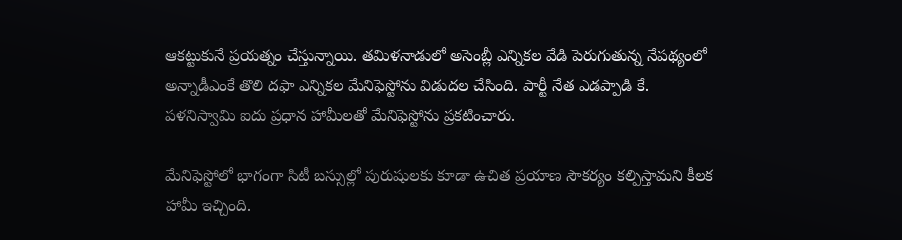ఆకట్టుకునే ప్రయత్నం చేస్తున్నాయి. తమిళనాడులో అసెంబ్లీ ఎన్నికల వేడి పెరుగుతున్న నేపథ్యంలో అన్నాడీఎంకే తొలి దఫా ఎన్నికల మేనిఫెస్టోను విడుదల చేసింది. పార్టీ నేత ఎడప్పాడి కే. పళనిస్వామి ఐదు ప్రధాన హామీలతో మేనిఫెస్టోను ప్రకటించారు.

మేనిఫెస్టోలో భాగంగా సిటీ బస్సుల్లో పురుషులకు కూడా ఉచిత ప్రయాణ సౌకర్యం కల్పిస్తామని కీలక హామీ ఇచ్చింది.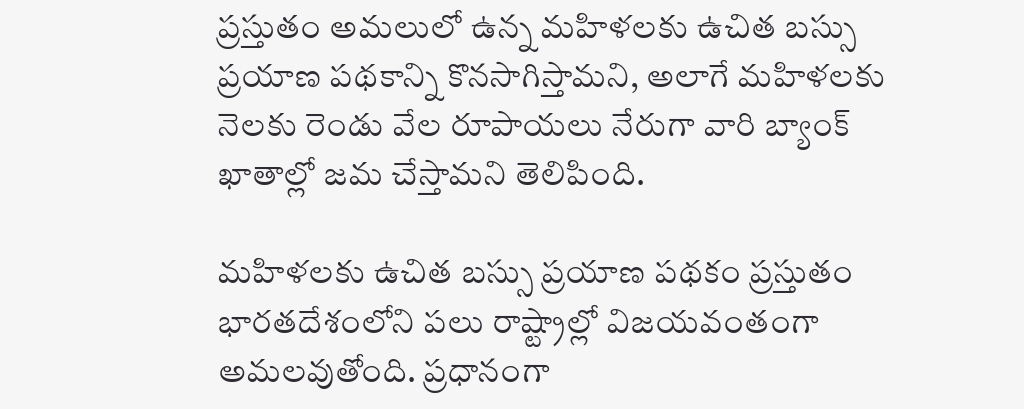ప్రస్తుతం అమలులో ఉన్న మహిళలకు ఉచిత బస్సు ప్రయాణ పథకాన్ని కొనసాగిస్తామని, అలాగే మహిళలకు నెలకు రెండు వేల రూపాయలు నేరుగా వారి బ్యాంక్ ఖాతాల్లో జమ చేస్తామని తెలిపింది.

మహిళలకు ఉచిత బస్సు ప్రయాణ పథకం ప్రస్తుతం భారతదేశంలోని పలు రాష్ట్రాల్లో విజయవంతంగా అమలవుతోంది. ప్రధానంగా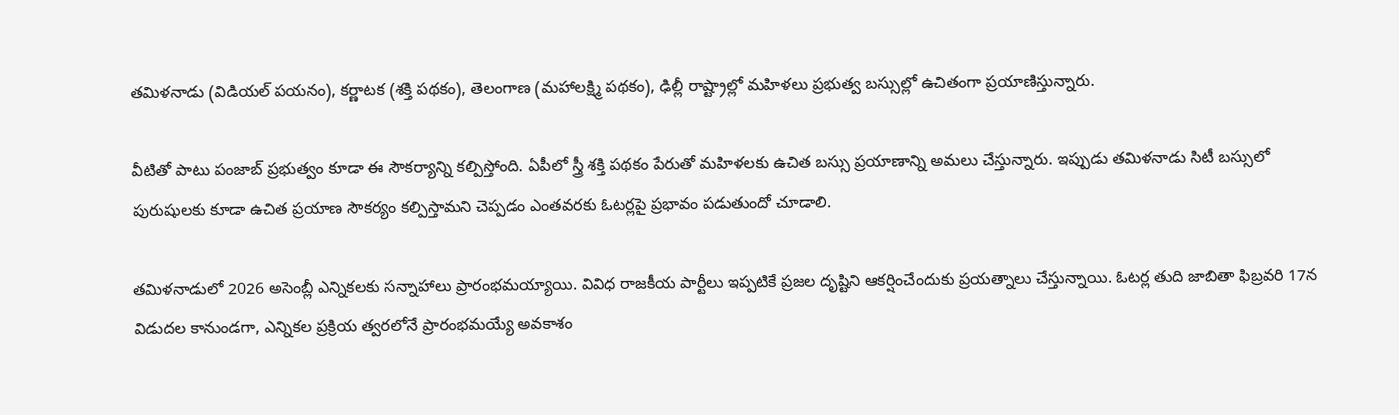తమిళనాడు (విడియల్ పయనం), కర్ణాటక (శక్తి పథకం), తెలంగాణ (మహాలక్ష్మి పథకం), ఢిల్లీ రాష్ట్రాల్లో మహిళలు ప్రభుత్వ బస్సుల్లో ఉచితంగా ప్రయాణిస్తున్నారు.

వీటితో పాటు పంజాబ్ ప్రభుత్వం కూడా ఈ సౌకర్యాన్ని కల్పిస్తోంది. ఏపీలో స్త్రీ శక్తి పథకం పేరుతో మహిళలకు ఉచిత బస్సు ప్రయాణాన్ని అమలు చేస్తున్నారు. ఇప్పుడు తమిళనాడు సిటీ బస్సులో పురుషులకు కూడా ఉచిత ప్రయాణ సౌకర్యం కల్పిస్తామని చెప్పడం ఎంతవరకు ఓటర్లపై ప్రభావం పడుతుందో చూడాలి.

తమిళనాడులో 2026 అసెంబ్లీ ఎన్నికలకు సన్నాహాలు ప్రారంభమయ్యాయి. వివిధ రాజకీయ పార్టీలు ఇప్పటికే ప్రజల దృష్టిని ఆకర్షించేందుకు ప్రయత్నాలు చేస్తున్నాయి. ఓటర్ల తుది జాబితా ఫిబ్రవరి 17న విడుదల కానుండగా, ఎన్నికల ప్రక్రియ త్వరలోనే ప్రారంభమయ్యే అవకాశం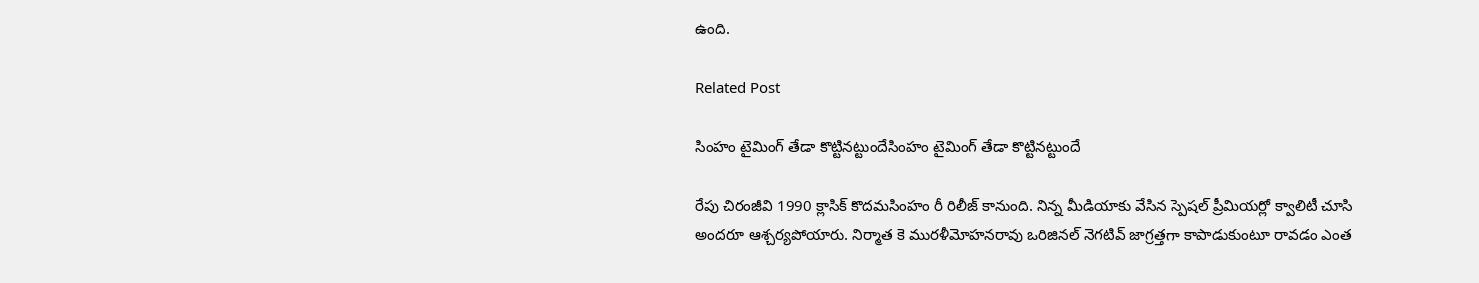ఉంది.

Related Post

సింహం టైమింగ్ తేడా కొట్టినట్టుందేసింహం టైమింగ్ తేడా కొట్టినట్టుందే

రేపు చిరంజీవి 1990 క్లాసిక్ కొదమసింహం రీ రిలీజ్ కానుంది. నిన్న మీడియాకు వేసిన స్పెషల్ ప్రీమియర్లో క్వాలిటీ చూసి అందరూ ఆశ్చర్యపోయారు. నిర్మాత కె మురళీమోహనరావు ఒరిజినల్ నెగటివ్ జాగ్రత్తగా కాపాడుకుంటూ రావడం ఎంత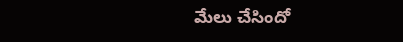మేలు చేసిందో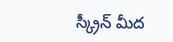స్క్రీన్ మీద